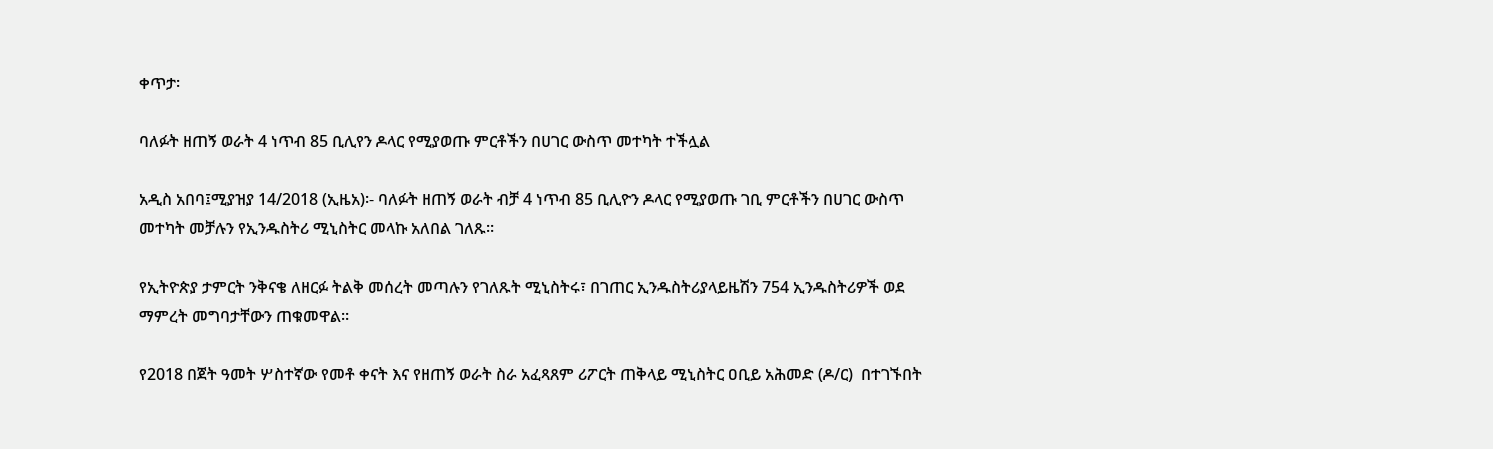ቀጥታ፡

ባለፉት ዘጠኝ ወራት 4 ነጥብ 85 ቢሊየን ዶላር የሚያወጡ ምርቶችን በሀገር ውስጥ መተካት ተችሏል

አዲስ አበባ፤ሚያዝያ 14/2018 (ኢዜአ)፡- ባለፉት ዘጠኝ ወራት ብቻ 4 ነጥብ 85 ቢሊዮን ዶላር የሚያወጡ ገቢ ምርቶችን በሀገር ውስጥ መተካት መቻሉን የኢንዱስትሪ ሚኒስትር መላኩ አለበል ገለጹ።

የኢትዮጵያ ታምርት ንቅናቄ ለዘርፉ ትልቅ መሰረት መጣሉን የገለጹት ሚኒስትሩ፣ በገጠር ኢንዱስትሪያላይዜሽን 754 ኢንዱስትሪዎች ወደ ማምረት መግባታቸውን ጠቁመዋል።

የ2018 በጀት ዓመት ሦስተኛው የመቶ ቀናት እና የዘጠኝ ወራት ስራ አፈጻጸም ሪፖርት ጠቅላይ ሚኒስትር ዐቢይ አሕመድ (ዶ/ር)  በተገኙበት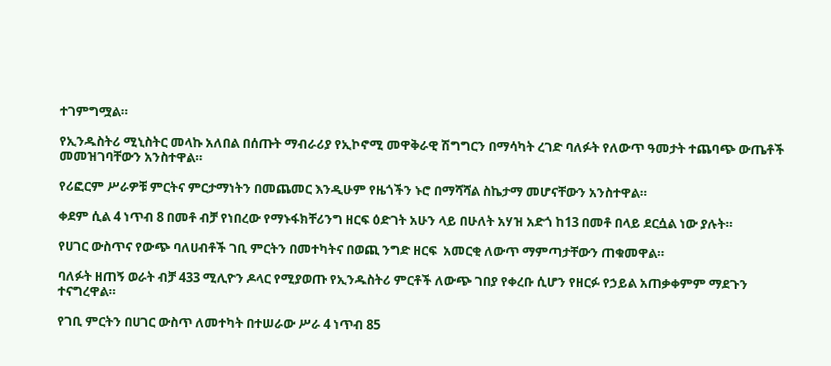ተገምግሟል።

የኢንዱስትሪ ሚኒስትር መላኩ አለበል በሰጡት ማብራሪያ የኢኮኖሚ መዋቅራዊ ሽግግርን በማሳካት ረገድ ባለፉት የለውጥ ዓመታት ተጨባጭ ውጤቶች መመዝገባቸውን አንስተዋል።

የሪፎርም ሥራዎቹ ምርትና ምርታማነትን በመጨመር እንዲሁም የዜጎችን ኑሮ በማሻሻል ስኬታማ መሆናቸውን አንስተዋል።

ቀደም ሲል 4 ነጥብ 8 በመቶ ብቻ የነበረው የማኑፋክቸሪንግ ዘርፍ ዕድገት አሁን ላይ በሁለት አሃዝ አድጎ ከ13 በመቶ በላይ ደርሷል ነው ያሉት።

የሀገር ውስጥና የውጭ ባለሀብቶች ገቢ ምርትን በመተካትና በወጪ ንግድ ዘርፍ  አመርቂ ለውጥ ማምጣታቸውን ጠቁመዋል።

ባለፉት ዘጠኝ ወራት ብቻ 433 ሚሊዮን ዶላር የሚያወጡ የኢንዱስትሪ ምርቶች ለውጭ ገበያ የቀረቡ ሲሆን የዘርፉ የኃይል አጠቃቀምም ማደጉን ተናግረዋል።

የገቢ ምርትን በሀገር ውስጥ ለመተካት በተሠራው ሥራ 4 ነጥብ 85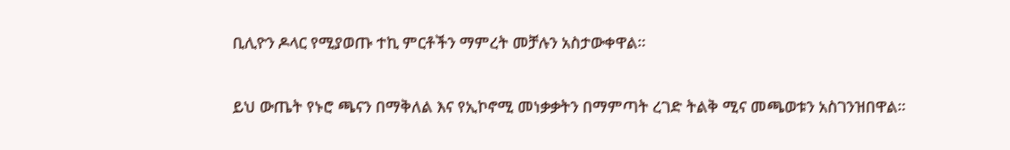ቢሊዮን ዶላር የሚያወጡ ተኪ ምርቶችን ማምረት መቻሉን አስታውቀዋል።

ይህ ውጤት የኑሮ ጫናን በማቅለል እና የኢኮኖሚ መነቃቃትን በማምጣት ረገድ ትልቅ ሚና መጫወቱን አስገንዝበዋል።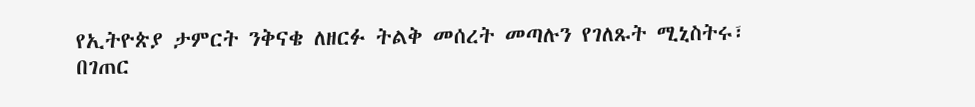የኢትዮጵያ ታምርት ንቅናቄ ለዘርፉ ትልቅ መሰረት መጣሉን የገለጹት ሚኒስትሩ፣ በገጠር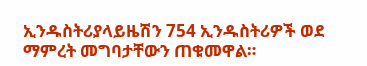ኢንዱስትሪያላይዜሽን 754 ኢንዱስትሪዎች ወደ ማምረት መግባታቸውን ጠቁመዋል።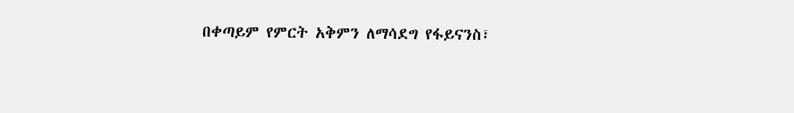በቀጣይም የምርት አቅምን ለማሳደግ የፋይናንስ፣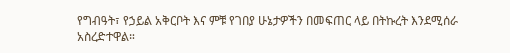የግብዓት፣ የኃይል አቅርቦት እና ምቹ የገበያ ሁኔታዎችን በመፍጠር ላይ በትኩረት እንደሚሰራ አስረድተዋል።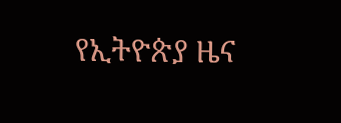የኢትዮጵያ ዜና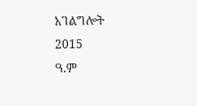አገልግሎት
2015
ዓ.ም